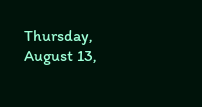Thursday, August 13,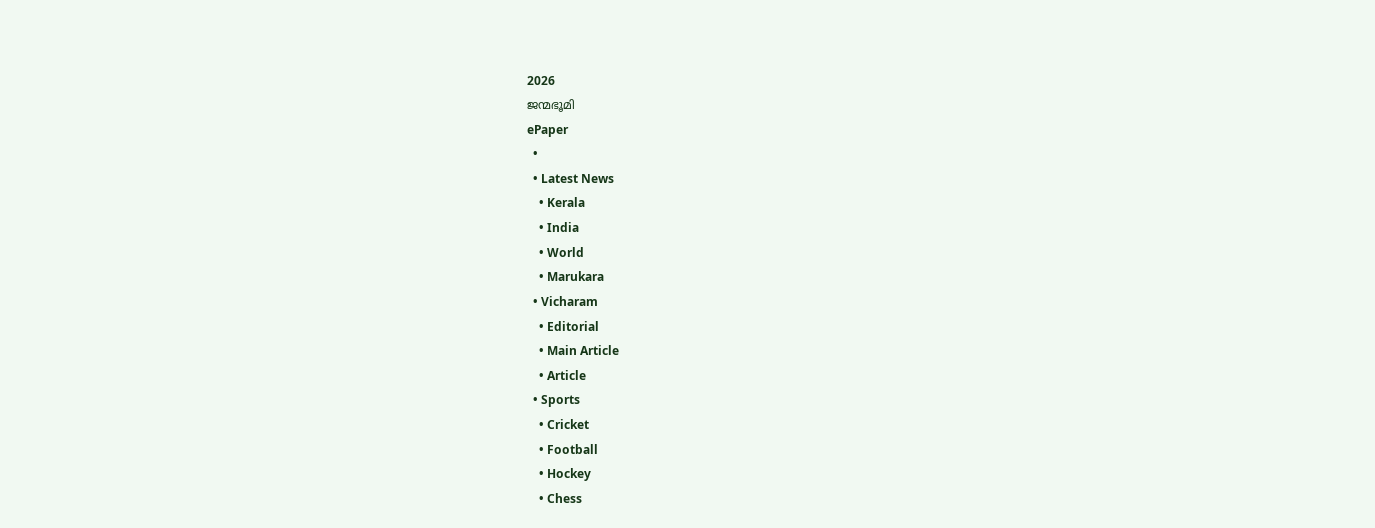2026
ജന്മഭൂമി
ePaper
  •
  • Latest News
    • Kerala
    • India
    • World
    • Marukara
  • Vicharam
    • Editorial
    • Main Article
    • Article
  • Sports
    • Cricket
    • Football
    • Hockey
    • Chess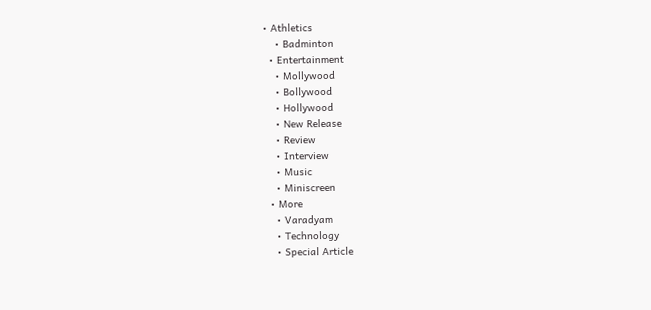• Athletics
    • Badminton
  • Entertainment
    • Mollywood
    • Bollywood
    • Hollywood
    • New Release
    • Review
    • Interview
    • Music
    • Miniscreen
  • More
    • Varadyam
    • Technology
    • Special Article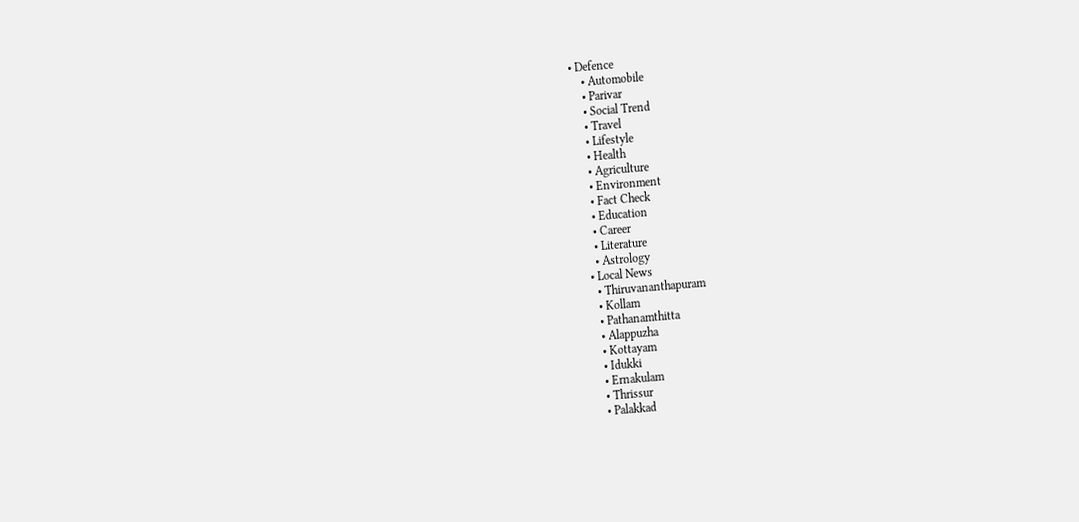• Defence
    • Automobile
    • Parivar
    • Social Trend
    • Travel
    • Lifestyle
    • Health
    • Agriculture
    • Environment
    • Fact Check
    • Education
    • Career
    • Literature
    • Astrology
  • Local News
    • Thiruvananthapuram
    • Kollam
    • Pathanamthitta
    • Alappuzha
    • Kottayam
    • Idukki
    • Ernakulam
    • Thrissur
    • Palakkad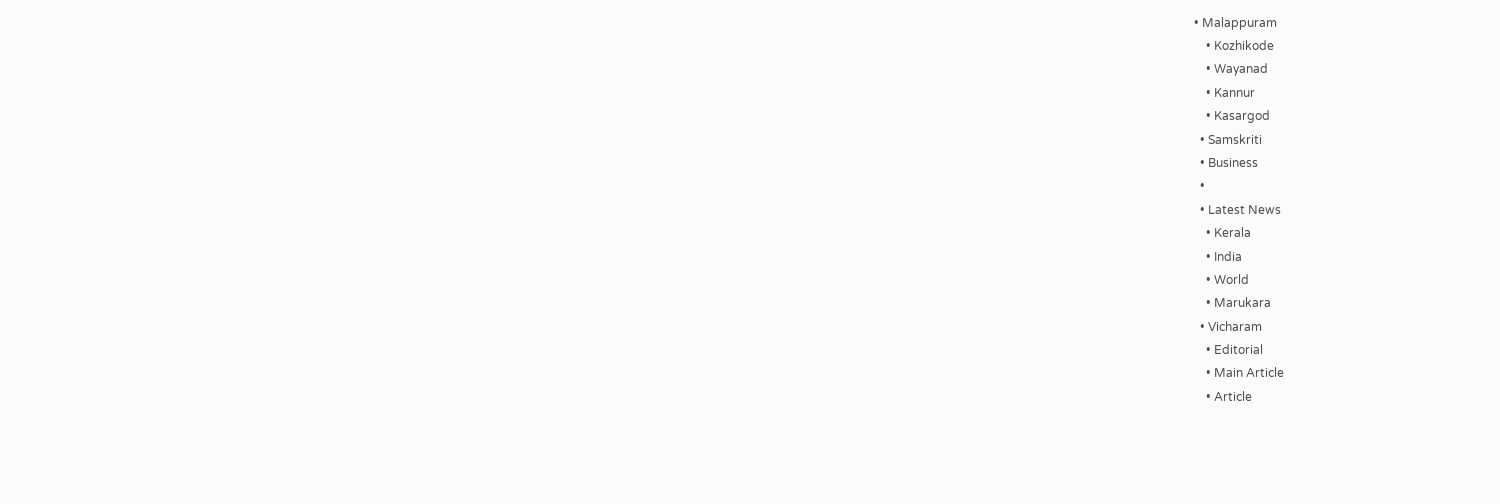• Malappuram
    • Kozhikode
    • Wayanad
    • Kannur
    • Kasargod
  • Samskriti
  • Business
  •
  • Latest News
    • Kerala
    • India
    • World
    • Marukara
  • Vicharam
    • Editorial
    • Main Article
    • Article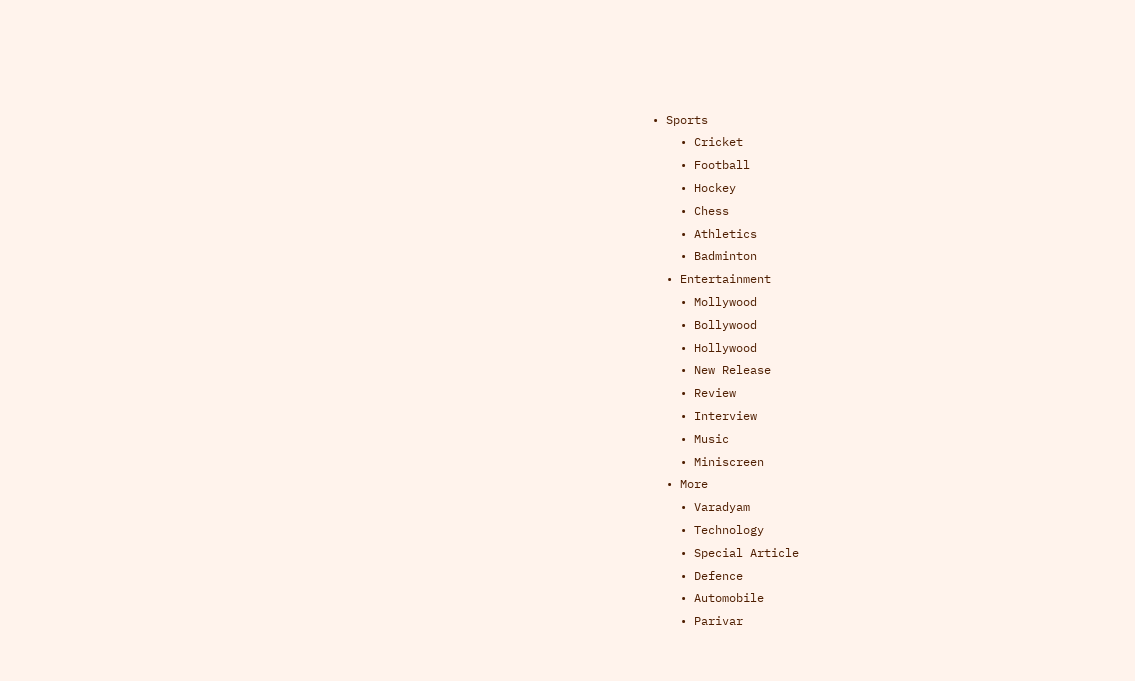• Sports
    • Cricket
    • Football
    • Hockey
    • Chess
    • Athletics
    • Badminton
  • Entertainment
    • Mollywood
    • Bollywood
    • Hollywood
    • New Release
    • Review
    • Interview
    • Music
    • Miniscreen
  • More
    • Varadyam
    • Technology
    • Special Article
    • Defence
    • Automobile
    • Parivar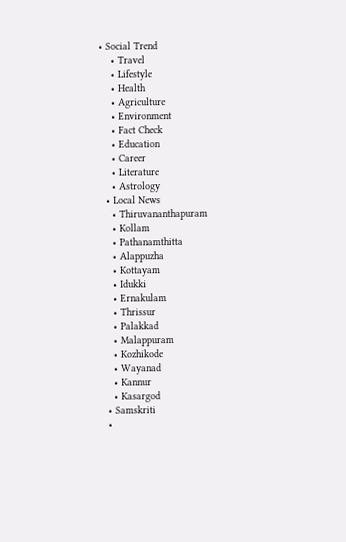• Social Trend
    • Travel
    • Lifestyle
    • Health
    • Agriculture
    • Environment
    • Fact Check
    • Education
    • Career
    • Literature
    • Astrology
  • Local News
    • Thiruvananthapuram
    • Kollam
    • Pathanamthitta
    • Alappuzha
    • Kottayam
    • Idukki
    • Ernakulam
    • Thrissur
    • Palakkad
    • Malappuram
    • Kozhikode
    • Wayanad
    • Kannur
    • Kasargod
  • Samskriti
  •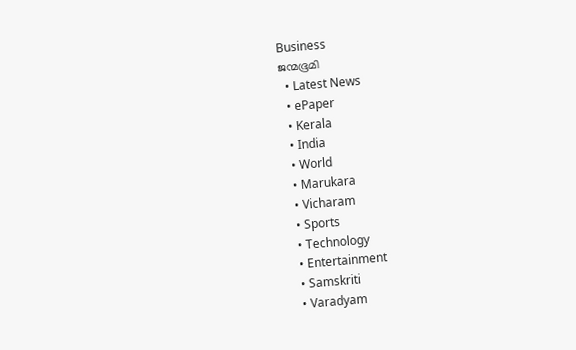Business
ജന്മഭൂമി
  • Latest News
  • ePaper
  • Kerala
  • India
  • World
  • Marukara
  • Vicharam
  • Sports
  • Technology
  • Entertainment
  • Samskriti
  • Varadyam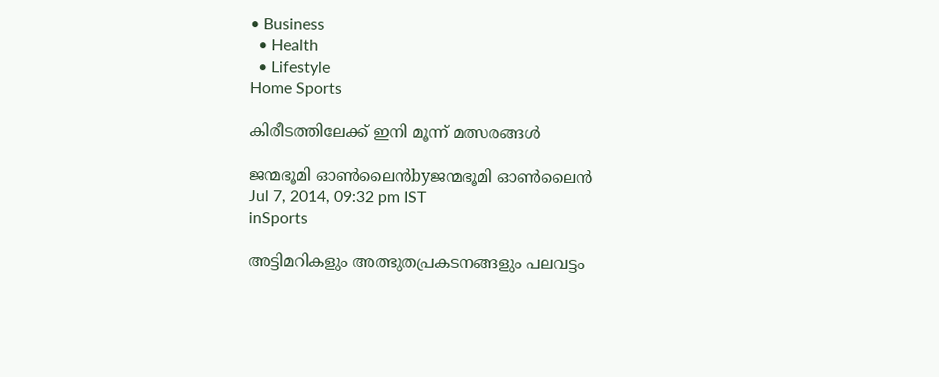• Business
  • Health
  • Lifestyle
Home Sports

കിരീടത്തിലേക്ക് ഇനി മൂന്ന് മത്സരങ്ങള്‍

ജന്മഭൂമി ഓണ്‍ലൈന്‍byജന്മഭൂമി ഓണ്‍ലൈന്‍
Jul 7, 2014, 09:32 pm IST
inSports

അട്ടിമറികളും അത്ഭുതപ്രകടനങ്ങളും പലവട്ടം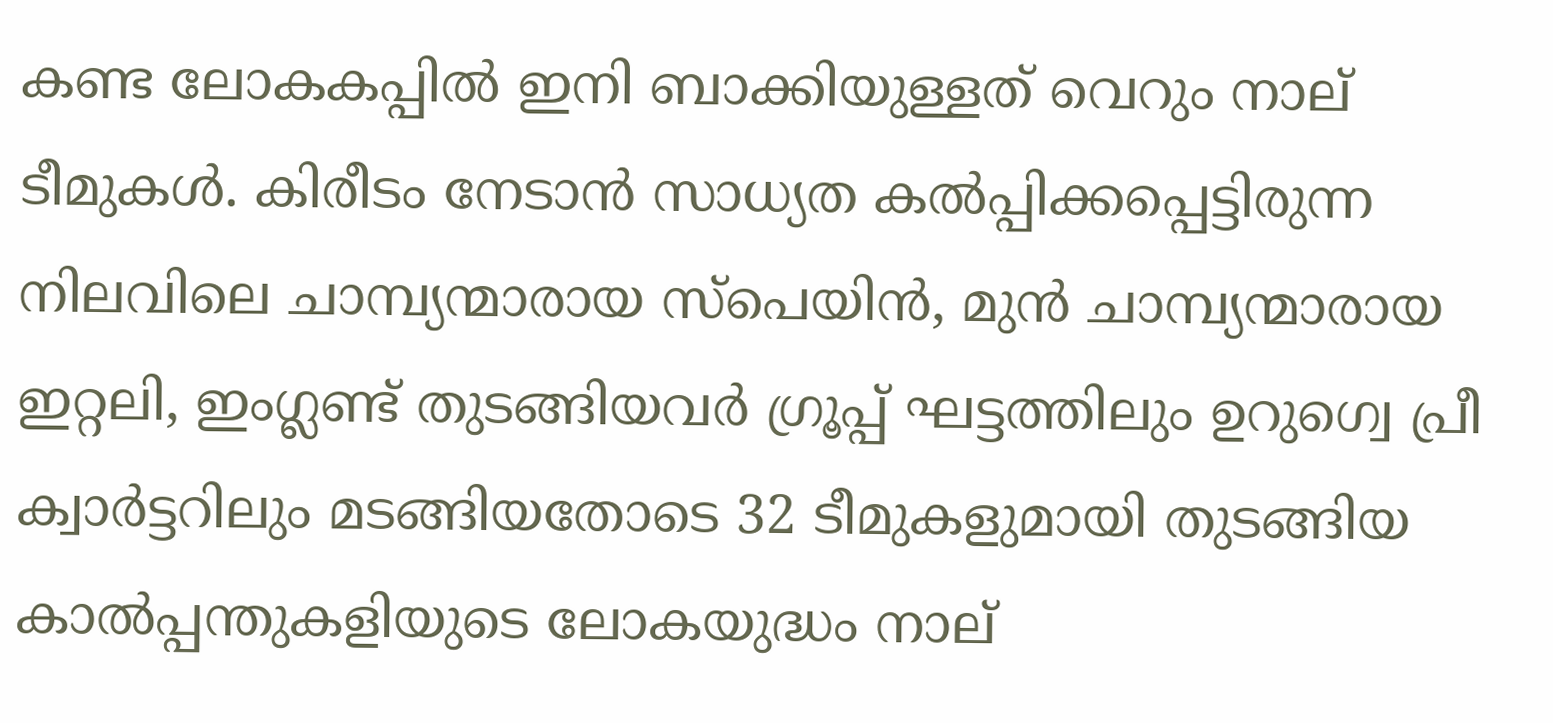കണ്ട ലോകകപ്പില്‍ ഇനി ബാക്കിയുള്ളത് വെറും നാല് ടീമുകള്‍. കിരീടം നേടാന്‍ സാധ്യത കല്‍പ്പിക്കപ്പെട്ടിരുന്ന നിലവിലെ ചാമ്പ്യന്മാരായ സ്‌പെയിന്‍, മുന്‍ ചാമ്പ്യന്മാരായ ഇറ്റലി, ഇംഗ്ലണ്ട് തുടങ്ങിയവര്‍ ഗ്രൂപ്പ് ഘട്ടത്തിലും ഉറുഗ്വെ പ്രീ ക്വാര്‍ട്ടറിലും മടങ്ങിയതോടെ 32 ടീമുകളുമായി തുടങ്ങിയ കാല്‍പ്പന്തുകളിയുടെ ലോകയുദ്ധം നാല്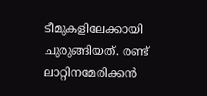ടീമുകളിലേക്കായി ചുരുങ്ങിയത്. രണ്ട് ലാറ്റിനമേരിക്കന്‍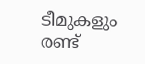ടീമുകളും രണ്ട്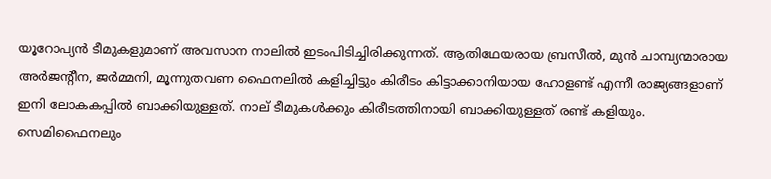യൂറോപ്യന്‍ ടീമുകളുമാണ് അവസാന നാലില്‍ ഇടംപിടിച്ചിരിക്കുന്നത്. ആതിഥേയരായ ബ്രസീല്‍, മുന്‍ ചാമ്പ്യന്മാരായ അര്‍ജന്റീന, ജര്‍മ്മനി, മൂന്നുതവണ ഫൈനലില്‍ കളിച്ചിട്ടും കിരീടം കിട്ടാക്കാനിയായ ഹോളണ്ട് എന്നീ രാജ്യങ്ങളാണ് ഇനി ലോകകപ്പില്‍ ബാക്കിയുള്ളത്. നാല് ടീമുകള്‍ക്കും കിരീടത്തിനായി ബാക്കിയുള്ളത് രണ്ട് കളിയും. സെമിഫൈനലും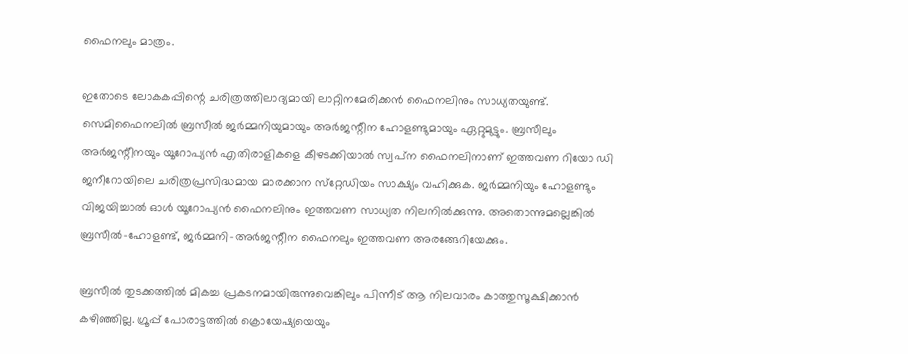ഫൈനലും മാത്രം.

ഇതോടെ ലോകകപ്പിന്റെ ചരിത്രത്തിലാദ്യമായി ലാറ്റിനമേരിക്കന്‍ ഫൈനലിനും സാധ്യതയുണ്ട്. സെമിഫൈനലില്‍ ബ്രസീല്‍ ജര്‍മ്മനിയുമായും അര്‍ജന്റീന ഹോളണ്ടുമായും ഏറ്റുമുട്ടും. ബ്രസീലും അര്‍ജന്റീനയും യൂറോപ്യന്‍ എതിരാളികളെ കീഴടക്കിയാല്‍ സ്വപ്‌ന ഫൈനലിനാണ് ഇത്തവണ റിയോ ഡി ജനീറോയിലെ ചരിത്രപ്രസിദ്ധമായ മാരക്കാന സ്‌റ്റേഡിയം സാക്ഷ്യം വഹിക്കുക. ജര്‍മ്മനിയും ഹോളണ്ടും വിജയിച്ചാല്‍ ഓള്‍ യൂറോപ്യന്‍ ഫൈനലിനും ഇത്തവണ സാധ്യത നിലനില്‍ക്കുന്നു. അതൊന്നുമല്ലെങ്കില്‍ ബ്രസീല്‍-ഹോളണ്ട്, ജര്‍മ്മനി-അര്‍ജന്റീന ഫൈനലും ഇത്തവണ അരങ്ങേറിയേക്കും.

ബ്രസീല്‍ തുടക്കത്തില്‍ മികച്ച പ്രകടനമായിരുന്നുവെങ്കിലും പിന്നീട് ആ നിലവാരം കാത്തുസൂക്ഷിക്കാന്‍ കഴിഞ്ഞില്ല. ഗ്രൂപ്പ് പോരാട്ടത്തില്‍ ക്രൊയേഷ്യയെയും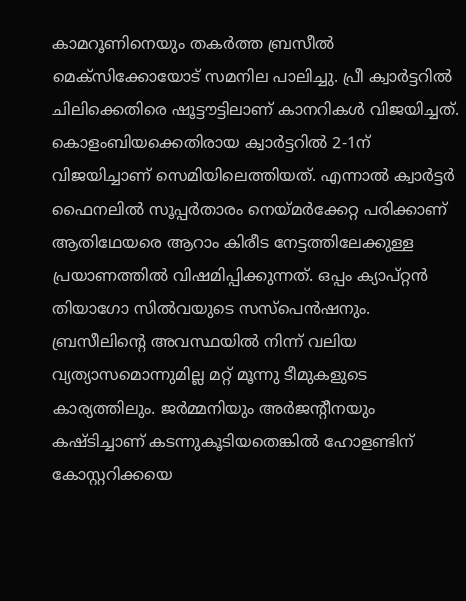കാമറൂണിനെയും തകര്‍ത്ത ബ്രസീല്‍ മെക്‌സിക്കോയോട് സമനില പാലിച്ചു. പ്രീ ക്വാര്‍ട്ടറില്‍ ചിലിക്കെതിരെ ഷൂട്ടൗട്ടിലാണ് കാനറികള്‍ വിജയിച്ചത്. കൊളംബിയക്കെതിരായ ക്വാര്‍ട്ടറില്‍ 2-1ന് വിജയിച്ചാണ് സെമിയിലെത്തിയത്. എന്നാല്‍ ക്വാര്‍ട്ടര്‍ ഫൈനലില്‍ സൂപ്പര്‍താരം നെയ്‌മര്‍ക്കേറ്റ പരിക്കാണ് ആതിഥേയരെ ആറാം കിരീട നേട്ടത്തിലേക്കുള്ള പ്രയാണത്തില്‍ വിഷമിപ്പിക്കുന്നത്. ഒപ്പം ക്യാപ്റ്റന്‍ തിയാഗോ സില്‍വയുടെ സസ്‌പെന്‍ഷനും. ബ്രസീലിന്റെ അവസ്ഥയില്‍ നിന്ന് വലിയ വ്യത്യാസമൊന്നുമില്ല മറ്റ് മൂന്നു ടീമുകളുടെ കാര്യത്തിലും. ജര്‍മ്മനിയും അര്‍ജന്റീനയും കഷ്ടിച്ചാണ് കടന്നുകൂടിയതെങ്കില്‍ ഹോളണ്ടിന് കോസ്റ്ററിക്കയെ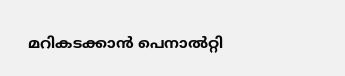മറികടക്കാന്‍ പെനാല്‍റ്റി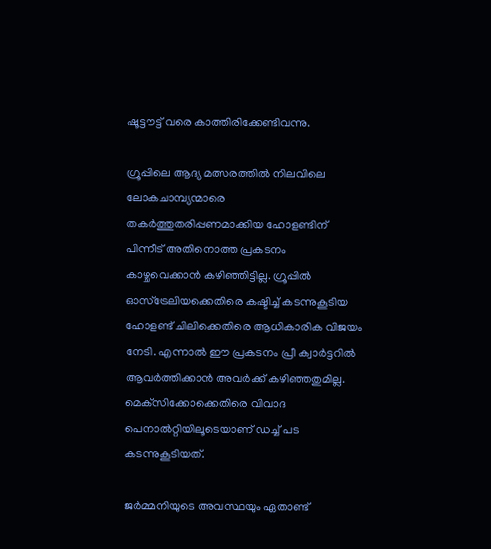ഷൂട്ടൗട്ട് വരെ കാത്തിരിക്കേണ്ടിവന്നു.

ഗ്രൂപ്പിലെ ആദ്യ മത്സരത്തില്‍ നിലവിലെ ലോകചാമ്പ്യന്മാരെ തകര്‍ത്തുതരിപ്പണമാക്കിയ ഹോളണ്ടിന് പിന്നീട് അതിനൊത്ത പ്രകടനം കാഴ്ചവെക്കാന്‍ കഴിഞ്ഞിട്ടില്ല. ഗ്രൂപ്പില്‍ ഓസ്‌ട്രേലിയക്കെതിരെ കഷ്ടിച്ച് കടന്നുകൂടിയ ഹോളണ്ട് ചിലിക്കെതിരെ ആധികാരിക വിജയം നേടി. എന്നാല്‍ ഈ പ്രകടനം പ്രീ ക്വാര്‍ട്ടറില്‍ ആവര്‍ത്തിക്കാന്‍ അവര്‍ക്ക് കഴിഞ്ഞതുമില്ല. മെക്‌സിക്കോക്കെതിരെ വിവാദ പെനാല്‍റ്റിയിലൂടെയാണ് ഡച്ച് പട കടന്നുകൂടിയത്.

ജര്‍മ്മനിയുടെ അവസ്ഥയും ഏതാണ്ട്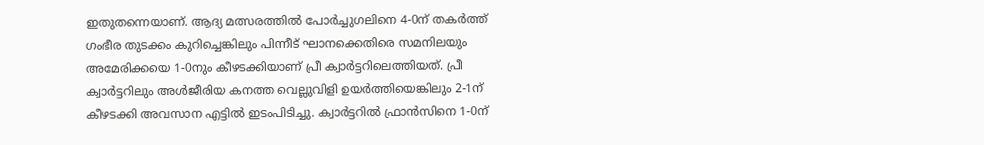ഇതുതന്നെയാണ്. ആദ്യ മത്സരത്തില്‍ പോര്‍ച്ചുഗലിനെ 4-0ന് തകര്‍ത്ത് ഗംഭീര തുടക്കം കുറിച്ചെങ്കിലും പിന്നീട് ഘാനക്കെതിരെ സമനിലയും അമേരിക്കയെ 1-0നും കീഴടക്കിയാണ് പ്രീ ക്വാര്‍ട്ടറിലെത്തിയത്. പ്രീ ക്വാര്‍ട്ടറിലും അള്‍ജീരിയ കനത്ത വെല്ലുവിളി ഉയര്‍ത്തിയെങ്കിലും 2-1ന് കീഴടക്കി അവസാന എട്ടില്‍ ഇടംപിടിച്ചു. ക്വാര്‍ട്ടറില്‍ ഫ്രാന്‍സിനെ 1-0ന്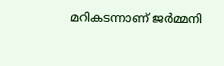മറികടന്നാണ് ജര്‍മ്മനി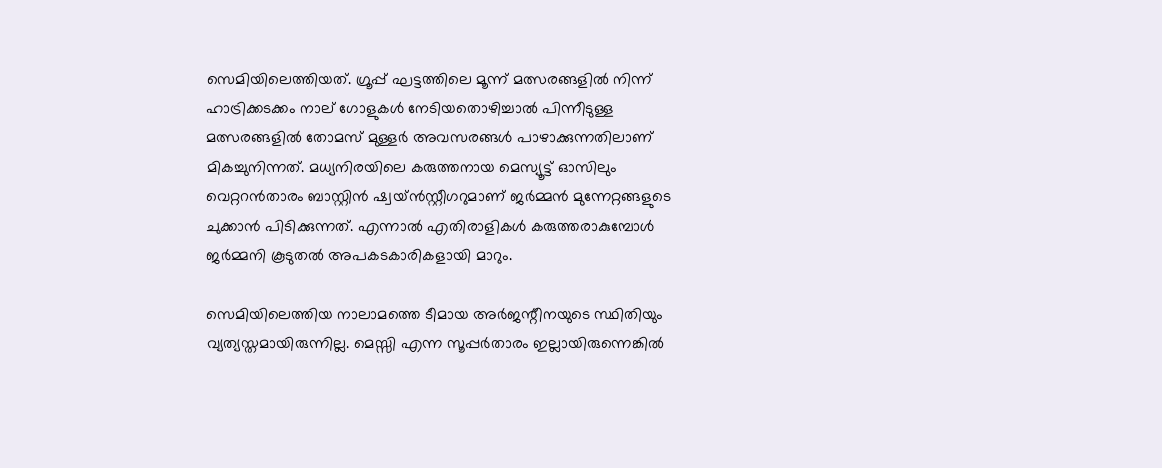സെമിയിലെത്തിയത്. ഗ്രൂപ്പ് ഘട്ടത്തിലെ മൂന്ന് മത്സരങ്ങളില്‍ നിന്ന് ഹാട്രിക്കടക്കം നാല് ഗോളുകള്‍ നേടിയതൊഴിച്ചാല്‍ പിന്നീടുള്ള മത്സരങ്ങളില്‍ തോമസ് മുള്ളര്‍ അവസരങ്ങള്‍ പാഴാക്കുന്നതിലാണ് മികച്ചുനിന്നത്. മധ്യനിരയിലെ കരുത്തനായ മെസ്യൂട്ട് ഓസിലും വെറ്ററന്‍താരം ബാസ്റ്റിന്‍ ഷ്വയ്ന്‍സ്റ്റീഗറുമാണ് ജര്‍മ്മന്‍ മുന്നേറ്റങ്ങളുടെ ചുക്കാന്‍ പിടിക്കുന്നത്. എന്നാല്‍ എതിരാളികള്‍ കരുത്തരാകുമ്പോള്‍ ജര്‍മ്മനി കൂടുതല്‍ അപകടകാരികളായി മാറും.

സെമിയിലെത്തിയ നാലാമത്തെ ടീമായ അര്‍ജന്റീനയുടെ സ്ഥിതിയും വ്യത്യസ്തമായിരുന്നില്ല. മെസ്സി എന്ന സൂപ്പര്‍താരം ഇല്ലായിരുന്നെങ്കില്‍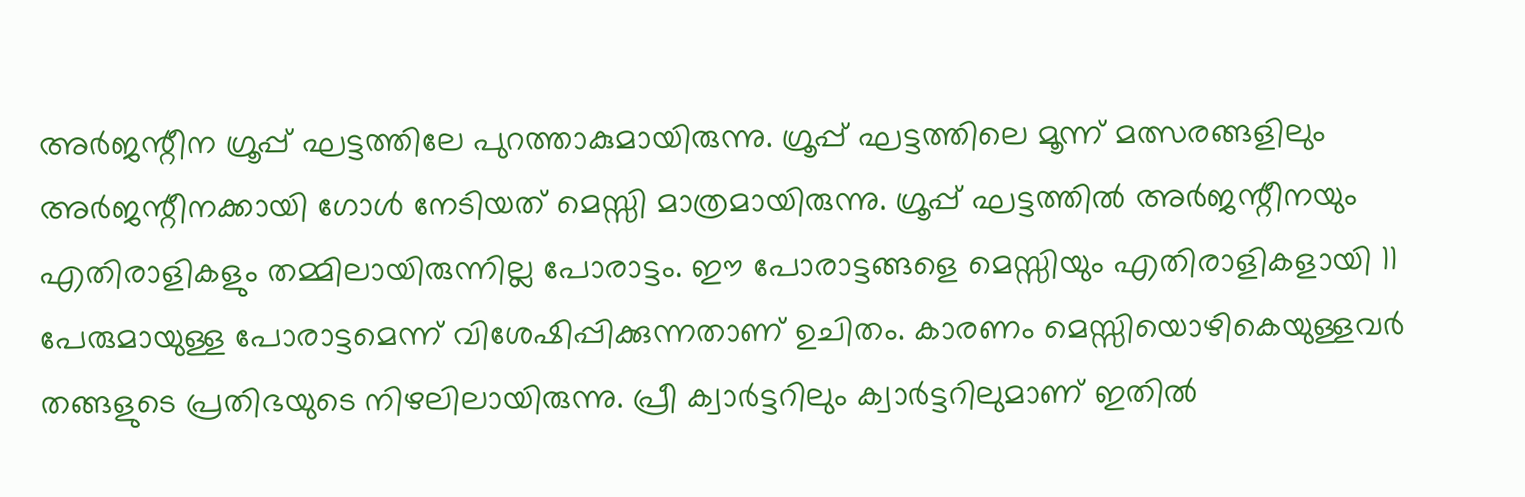അര്‍ജന്റീന ഗ്രൂപ്പ് ഘട്ടത്തിലേ പുറത്താകുമായിരുന്നു. ഗ്രൂപ്പ് ഘട്ടത്തിലെ മൂന്ന് മത്സരങ്ങളിലും അര്‍ജന്റീനക്കായി ഗോള്‍ നേടിയത് മെസ്സി മാത്രമായിരുന്നു. ഗ്രൂപ്പ് ഘട്ടത്തില്‍ അര്‍ജന്റീനയും എതിരാളികളും തമ്മിലായിരുന്നില്ല പോരാട്ടം. ഈ പോരാട്ടങ്ങളെ മെസ്സിയും എതിരാളികളായി 11 പേരുമായുള്ള പോരാട്ടമെന്ന് വിശേഷിപ്പിക്കുന്നതാണ് ഉചിതം. കാരണം മെസ്സിയൊഴികെയുള്ളവര്‍ തങ്ങളുടെ പ്രതിഭയുടെ നിഴലിലായിരുന്നു. പ്രീ ക്വാര്‍ട്ടറിലും ക്വാര്‍ട്ടറിലുമാണ് ഇതില്‍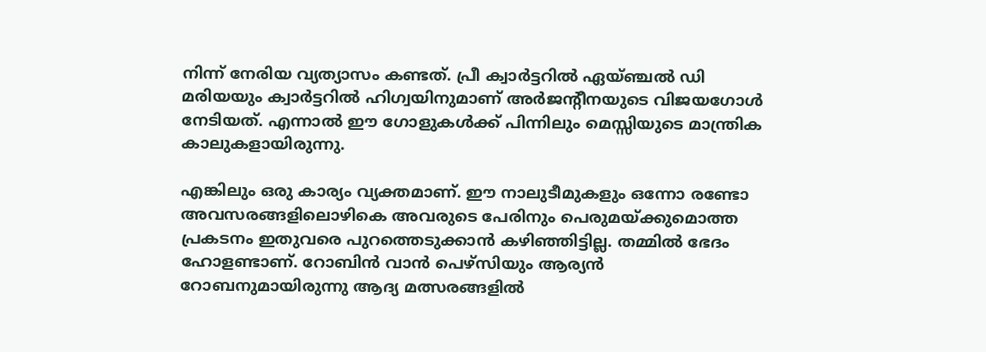നിന്ന് നേരിയ വ്യത്യാസം കണ്ടത്. പ്രീ ക്വാര്‍ട്ടറില്‍ ഏയ്ഞ്ചല്‍ ഡി മരിയയും ക്വാര്‍ട്ടറില്‍ ഹിഗ്വയിനുമാണ് അര്‍ജന്റീനയുടെ വിജയഗോള്‍ നേടിയത്. എന്നാല്‍ ഈ ഗോളുകള്‍ക്ക് പിന്നിലും മെസ്സിയുടെ മാന്ത്രിക കാലുകളായിരുന്നു.

എങ്കിലും ഒരു കാര്യം വ്യക്തമാണ്. ഈ നാലുടീമുകളും ഒന്നോ രണ്ടോ അവസരങ്ങളിലൊഴികെ അവരുടെ പേരിനും പെരുമയ്‌ക്കുമൊത്ത പ്രകടനം ഇതുവരെ പുറത്തെടുക്കാന്‍ കഴിഞ്ഞിട്ടില്ല. തമ്മില്‍ ഭേദം ഹോളണ്ടാണ്. റോബിന്‍ വാന്‍ പെഴ്‌സിയും ആര്യന്‍ റോബനുമായിരുന്നു ആദ്യ മത്സരങ്ങളില്‍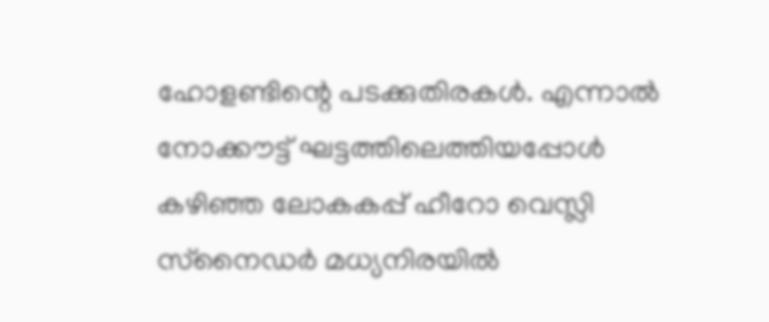ഹോളണ്ടിന്റെ പടക്കുതിരകള്‍. എന്നാല്‍ നോക്കൗട്ട് ഘട്ടത്തിലെത്തിയപ്പോള്‍ കഴിഞ്ഞ ലോകകപ്പ് ഹീറോ വെസ്ലി സ്‌നൈഡര്‍ മധ്യനിരയില്‍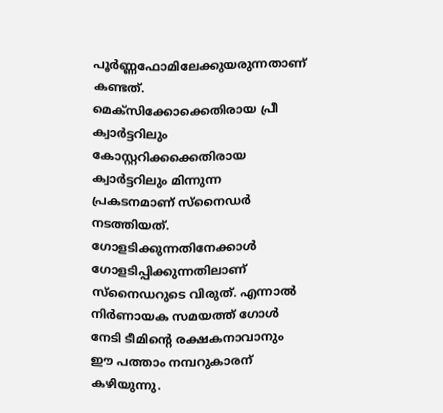പൂര്‍ണ്ണഫോമിലേക്കുയരുന്നതാണ് കണ്ടത്. മെക്‌സിക്കോക്കെതിരായ പ്രീ ക്വാര്‍ട്ടറിലും കോസ്റ്ററിക്കക്കെതിരായ ക്വാര്‍ട്ടറിലും മിന്നുന്ന പ്രകടനമാണ് സ്‌നൈഡര്‍ നടത്തിയത്. ഗോളടിക്കുന്നതിനേക്കാള്‍ ഗോളടിപ്പിക്കുന്നതിലാണ് സ്‌നൈഡറുടെ വിരുത്. എന്നാല്‍ നിര്‍ണായക സമയത്ത് ഗോള്‍ നേടി ടീമിന്റെ രക്ഷകനാവാനും ഈ പത്താം നമ്പറുകാരന് കഴിയുന്നു.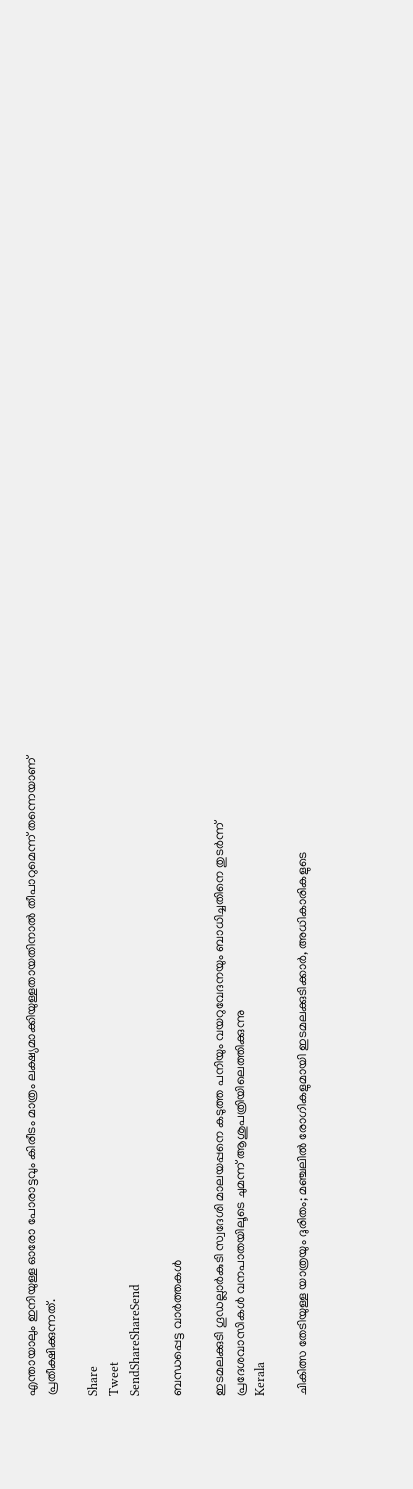എന്തായാലും ഇനിയുള്ള ഓരോ പോരാട്ടവും കിരീടം മാത്രം ലക്ഷ്യമാക്കിയുള്ളതായതിനാല്‍ തീപാറുമെന്ന് തന്നെയാണ് പ്രതീക്ഷിക്കുന്നത്.

Share
Tweet
SendShareShareSend

ബന്ധപ്പെട്ട വാര്‍ത്തകള്‍

ഇടമലക്കുടി ഗൂഡല്ലാര്‍കുടി സ്വദേശി മാലയപ്പനെ കടുത്ത പനിയും വയറുവേദനയും ബാധിച്ചതിനെ തുടര്‍ന്ന് പ്രദേശവാസികള്‍ വനപാതയിലൂടെ ചുമന്ന് ആശുപത്രിയിലെത്തിക്കുന്നു
Kerala

ചികിത്സ തേടിയുള്ള യാത്രയും ദുരിതം; മഞ്ചലില്‍ രോഗികളുമായി ഇടമലക്കുടിക്കാര്‍, അധികാരികളുടെ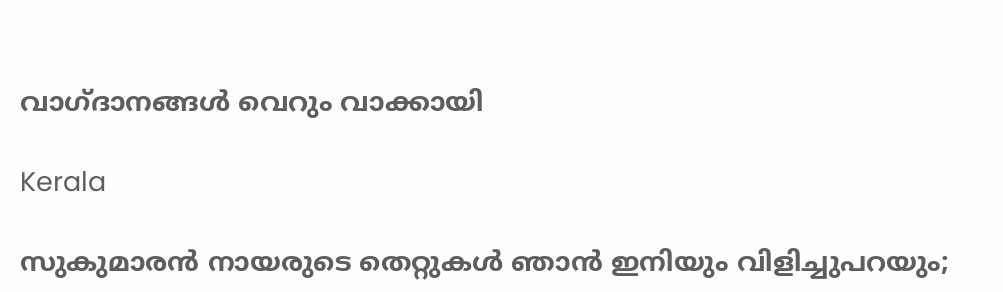വാഗ്ദാനങ്ങള്‍ വെറും വാക്കായി

Kerala

സുകുമാരൻ നായരുടെ തെറ്റുകൾ ഞാൻ ഇനിയും വിളിച്ചുപറയും;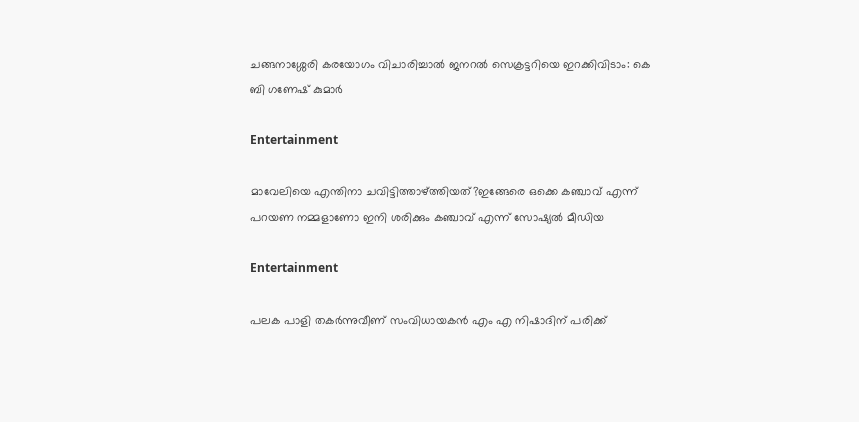ചങ്ങനാശ്ശേരി കരയോഗം വിചാരിച്ചാൽ ജനറൽ സെക്രട്ടറിയെ ഇറക്കിവിടാം: കെ ബി ഗണേഷ് കുമാര്‍

Entertainment

മാവേലിയെ എന്തിനാ ചവിട്ടിത്താഴ്‌ത്തിയത്?ഇങ്ങേരെ ഒക്കെ കഞ്ചാവ് എന്ന് പറയണ നമ്മളാണോ ഇനി ശരിക്കും കഞ്ചാവ് എന്ന് സോഷ്യൽ മീഡിയ

Entertainment

പലക പാളി തകർന്നുവീണ് സംവിധായകൻ എം എ നിഷാദിന് പരിക്ക്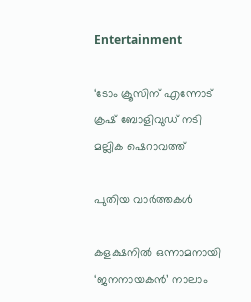Entertainment

‘ടോം ക്രൂസിന് എന്നോട് ക്രഷ് ബോളിവുഡ് നടി മല്ലിക ഷെറാവത്ത്

പുതിയ വാര്‍ത്തകള്‍

കളക്ഷനിൽ ഒന്നാമനായി ‘ജനനായകൻ’ നാലാം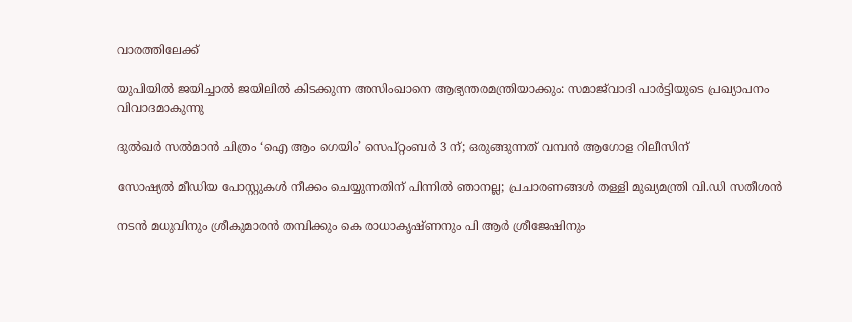വാരത്തിലേക്ക്

യുപിയിൽ ജയിച്ചാൽ ജയിലിൽ കിടക്കുന്ന അസിംഖാനെ ആഭ്യന്തരമന്ത്രിയാക്കും: സമാജ്‌വാദി പാർട്ടിയുടെ പ്രഖ്യാപനം വിവാദമാകുന്നു

ദുൽഖർ സൽമാൻ ചിത്രം ‘ഐ ആം ഗെയിം’ സെപ്റ്റംബർ 3 ന്; ഒരുങ്ങുന്നത് വമ്പൻ ആഗോള റിലീസിന്

സോഷ്യൽ മീഡിയ പോസ്റ്റുകൾ നീക്കം ചെയ്യുന്നതിന് പിന്നിൽ ഞാനല്ല; പ്രചാരണങ്ങൾ തള്ളി മുഖ്യമന്ത്രി വി.ഡി സതീശൻ

നടൻ മധുവിനും ശ്രീകുമാരൻ തമ്പിക്കും കെ രാധാകൃഷ്ണനും പി ആർ‌ ശ്രീജേഷിനും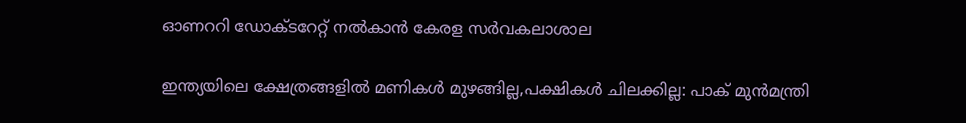ഓണററി ഡോക്ടറേറ്റ് നൽകാൻ കേരള സർവകലാശാല

ഇന്ത്യയിലെ ക്ഷേത്രങ്ങളിൽ മണികൾ മുഴങ്ങില്ല,പക്ഷികൾ ചിലക്കില്ല: പാക് മുൻമന്ത്രി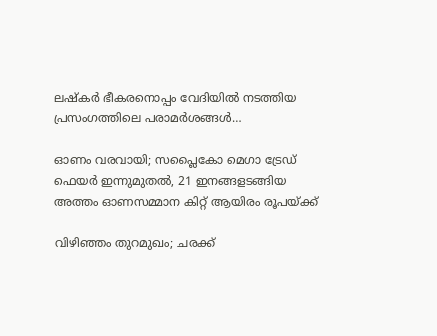ലഷ്‌കർ ഭീകരനൊപ്പം വേദിയിൽ നടത്തിയ പ്രസംഗത്തിലെ പരാമർശങ്ങൾ…

ഓണം വരവായി; സപ്ലൈകോ മെഗാ ട്രേഡ് ഫെയര്‍ ഇന്നുമുതല്‍, 21 ഇനങ്ങളടങ്ങിയ അത്തം ഓണസമ്മാന കിറ്റ് ആയിരം രൂപയ്‌ക്ക്

വിഴിഞ്ഞം തുറമുഖം; ചരക്ക്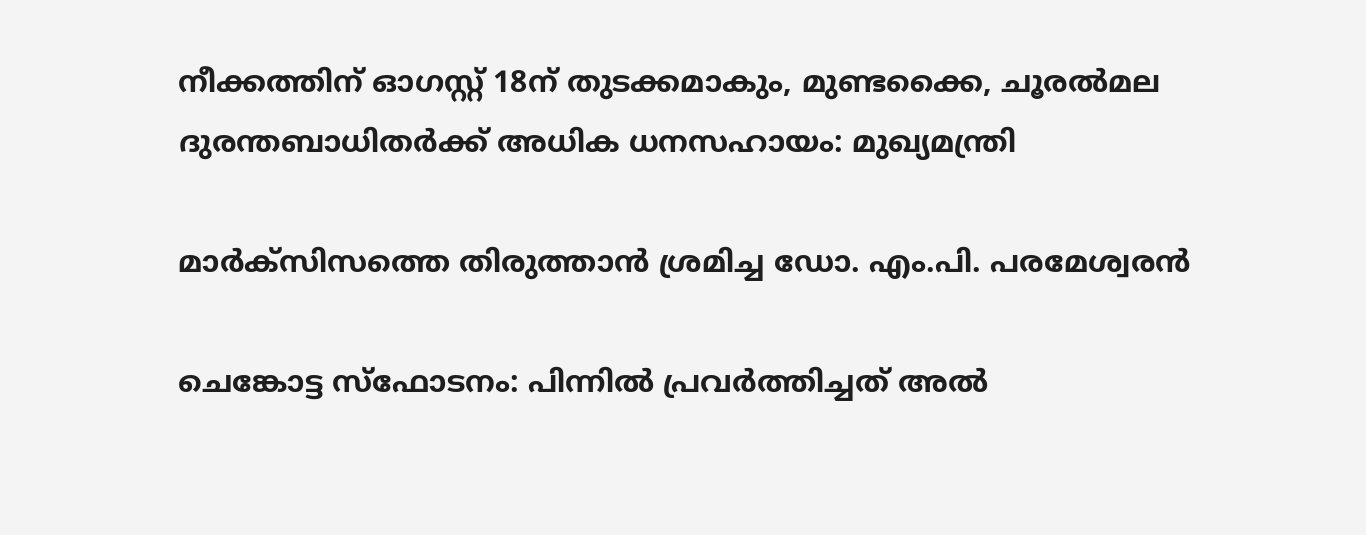നീക്കത്തിന് ഓഗസ്റ്റ് 18ന് തുടക്കമാകും, മുണ്ടക്കൈ, ചൂരൽമല ദുരന്തബാധിതർക്ക് അധിക ധനസഹായം: മുഖ്യമന്ത്രി

മാര്‍ക്‌സിസത്തെ തിരുത്താന്‍ ശ്രമിച്ച ഡോ. എം.പി. പരമേശ്വരന്‍

ചെങ്കോട്ട സ്ഫോടനം: പിന്നിൽ പ്രവർത്തിച്ചത് അൽ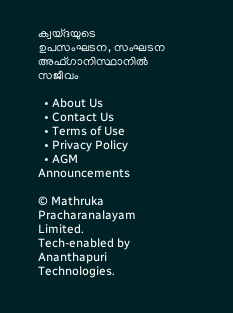ക്വയ്ദയുടെ ഉപസംഘടന, സംഘടന അഫ്ഗാനിസ്ഥാനിൽ സജീവം

  • About Us
  • Contact Us
  • Terms of Use
  • Privacy Policy
  • AGM Announcements

© Mathruka Pracharanalayam Limited.
Tech-enabled by Ananthapuri Technologies.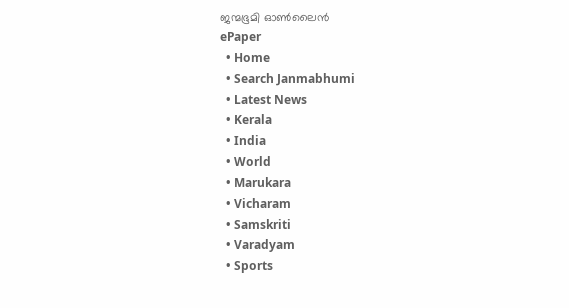ജന്മഭൂമി ഓണ്‍ലൈന്‍
ePaper
  • Home
  • Search Janmabhumi
  • Latest News
  • Kerala
  • India
  • World
  • Marukara
  • Vicharam
  • Samskriti
  • Varadyam
  • Sports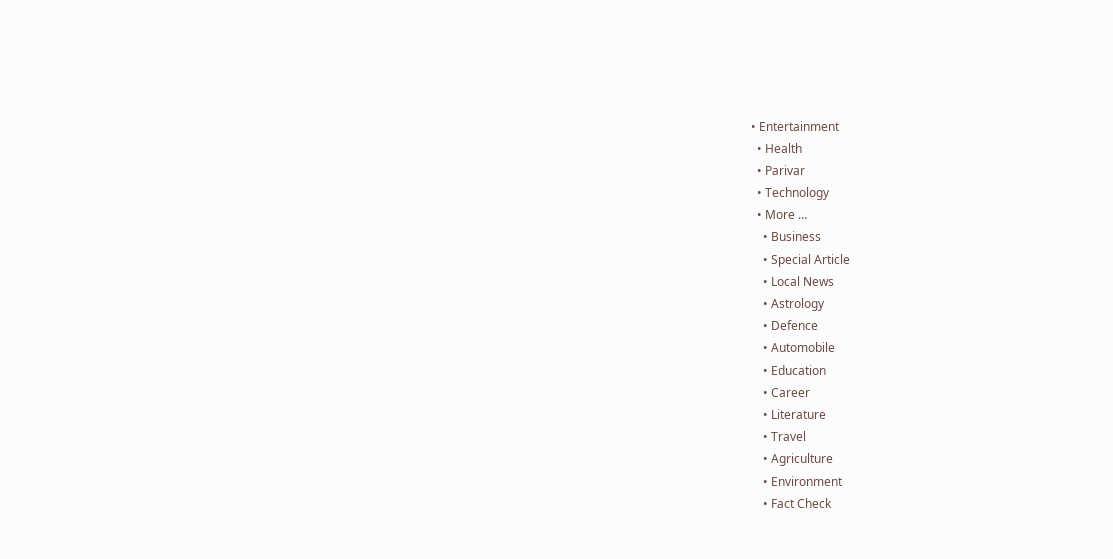• Entertainment
  • Health
  • Parivar
  • Technology
  • More …
    • Business
    • Special Article
    • Local News
    • Astrology
    • Defence
    • Automobile
    • Education
    • Career
    • Literature
    • Travel
    • Agriculture
    • Environment
    • Fact Check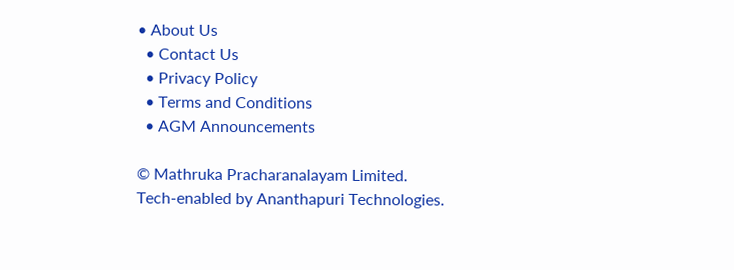• About Us
  • Contact Us
  • Privacy Policy
  • Terms and Conditions
  • AGM Announcements

© Mathruka Pracharanalayam Limited.
Tech-enabled by Ananthapuri Technologies.